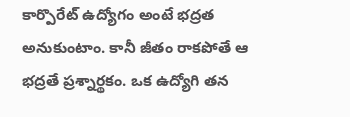కార్పొరేట్ ఉద్యోగం అంటే భద్రత అనుకుంటాం. కానీ జీతం రాకపోతే ఆ భద్రతే ప్రశ్నార్థకం. ఒక ఉద్యోగి తన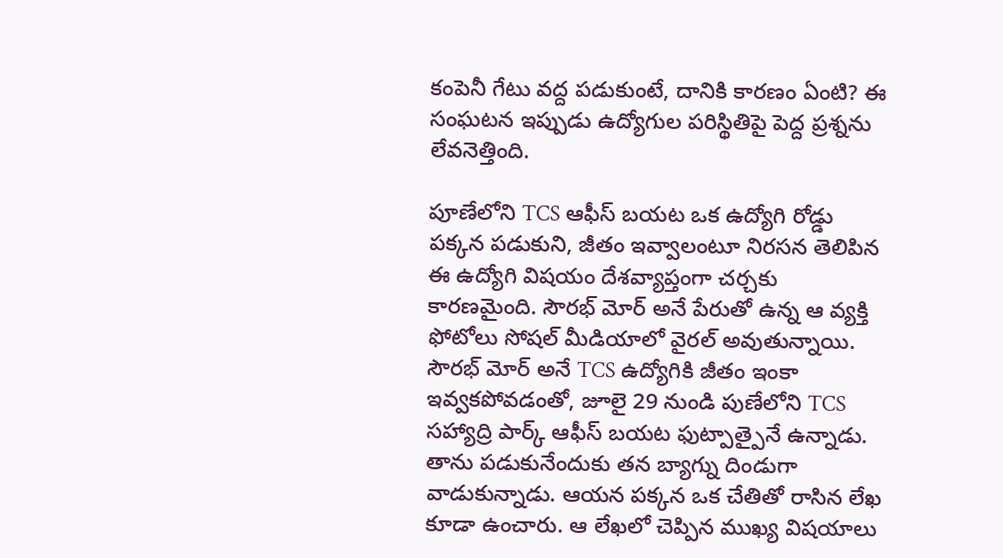కంపెనీ గేటు వద్ద పడుకుంటే, దానికి కారణం ఏంటి? ఈ సంఘటన ఇప్పుడు ఉద్యోగుల పరిస్థితిపై పెద్ద ప్రశ్నను లేవనెత్తింది.

పూణేలోని TCS ఆఫీస్ బయట ఒక ఉద్యోగి రోడ్డు పక్కన పడుకుని, జీతం ఇవ్వాలంటూ నిరసన తెలిపిన ఈ ఉద్యోగి విషయం దేశవ్యాప్తంగా చర్చకు కారణమైంది. సౌరభ్ మోర్ అనే పేరుతో ఉన్న ఆ వ్యక్తి ఫోటోలు సోషల్ మీడియాలో వైరల్ అవుతున్నాయి.
సౌరభ్ మోర్ అనే TCS ఉద్యోగికి జీతం ఇంకా ఇవ్వకపోవడంతో, జూలై 29 నుండి పుణేలోని TCS సహ్యాద్రి పార్క్ ఆఫీస్ బయట ఫుట్పాత్పైనే ఉన్నాడు. తాను పడుకునేందుకు తన బ్యాగ్ను దిండుగా వాడుకున్నాడు. ఆయన పక్కన ఒక చేతితో రాసిన లేఖ కూడా ఉంచారు. ఆ లేఖలో చెప్పిన ముఖ్య విషయాలు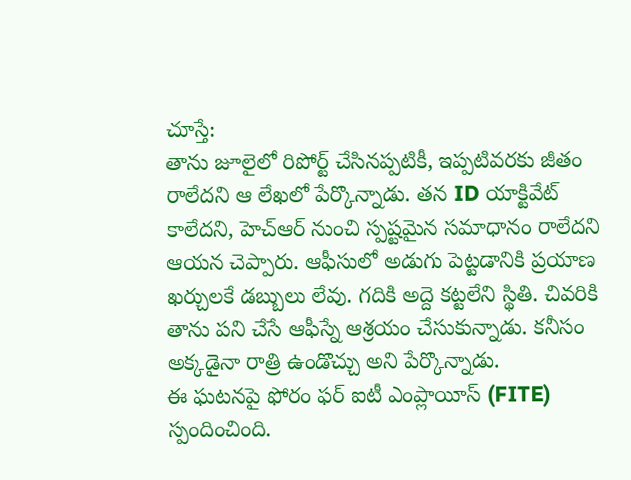చూస్తే:
తాను జూలైలో రిపోర్ట్ చేసినప్పటికీ, ఇప్పటివరకు జీతం రాలేదని ఆ లేఖలో పేర్కొన్నాడు. తన ID యాక్టివేట్ కాలేదని, హెచ్ఆర్ నుంచి స్పష్టమైన సమాధానం రాలేదని ఆయన చెప్పారు. ఆఫీసులో అడుగు పెట్టడానికి ప్రయాణ ఖర్చులకే డబ్బులు లేవు. గదికి అద్దె కట్టలేని స్థితి. చివరికి తాను పని చేసే ఆఫీస్నే ఆశ్రయం చేసుకున్నాడు. కనీసం అక్కడైనా రాత్రి ఉండొచ్చు అని పేర్కొన్నాడు.
ఈ ఘటనపై ఫోరం ఫర్ ఐటీ ఎంప్లాయీస్ (FITE) స్పందించింది.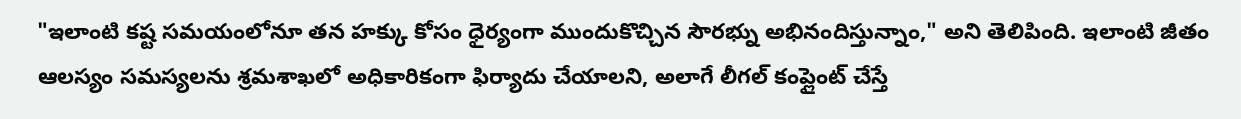"ఇలాంటి కష్ట సమయంలోనూ తన హక్కు కోసం ధైర్యంగా ముందుకొచ్చిన సౌరభ్ను అభినందిస్తున్నాం," అని తెలిపింది. ఇలాంటి జీతం ఆలస్యం సమస్యలను శ్రమశాఖలో అధికారికంగా ఫిర్యాదు చేయాలని, అలాగే లీగల్ కంప్లైంట్ చేస్తే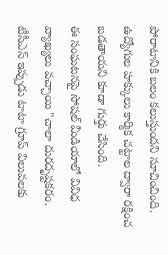పోరాటానికి బలం కలుస్తుందని సూచించింది. ఉద్యోగుల హక్కులు కార్మిక చట్టాల ద్వారా రక్షించ బడతాయని కూడా గుర్తు చేసింది.
ఈ సంఘటనపై సోషల్ మీడియాలో వివిధ వ్యాఖ్యలు వచ్చాయి "చాలా దురదృష్టకరం. టీసీఎస్ ఇప్పుడు టాటా గ్రూప్ విలువలకు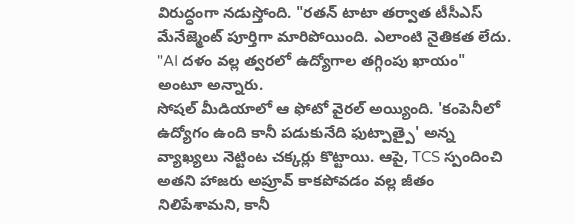విరుద్ధంగా నడుస్తోంది. "రతన్ టాటా తర్వాత టీసీఎస్ మేనేజ్మెంట్ పూర్తిగా మారిపోయింది. ఎలాంటి నైతికత లేదు. "AI దళం వల్ల త్వరలో ఉద్యోగాల తగ్గింపు ఖాయం" అంటూ అన్నారు.
సోషల్ మీడియాలో ఆ ఫోటో వైరల్ అయ్యింది. 'కంపెనీలో ఉద్యోగం ఉంది కానీ పడుకునేది ఫుట్పాత్పై' అన్న వ్యాఖ్యలు నెట్టింట చక్కర్లు కొట్టాయి. ఆపై, TCS స్పందించి అతని హాజరు అప్రూవ్ కాకపోవడం వల్ల జీతం నిలిపేశామని, కానీ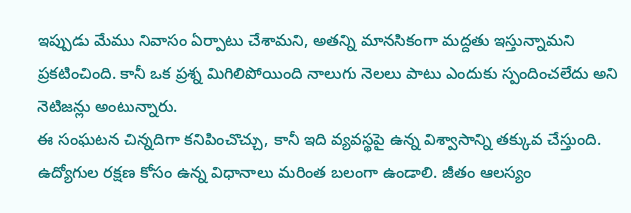ఇప్పుడు మేము నివాసం ఏర్పాటు చేశామని, అతన్ని మానసికంగా మద్దతు ఇస్తున్నామని ప్రకటించింది. కానీ ఒక ప్రశ్న మిగిలిపోయింది నాలుగు నెలలు పాటు ఎందుకు స్పందించలేదు అని నెటిజన్లు అంటున్నారు.
ఈ సంఘటన చిన్నదిగా కనిపించొచ్చు, కానీ ఇది వ్యవస్థపై ఉన్న విశ్వాసాన్ని తక్కువ చేస్తుంది. ఉద్యోగుల రక్షణ కోసం ఉన్న విధానాలు మరింత బలంగా ఉండాలి. జీతం ఆలస్యం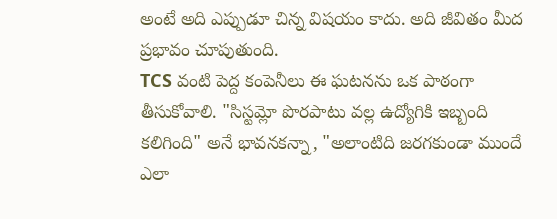అంటే అది ఎప్పుడూ చిన్న విషయం కాదు. అది జీవితం మీద ప్రభావం చూపుతుంది.
TCS వంటి పెద్ద కంపెనీలు ఈ ఘటనను ఒక పాఠంగా తీసుకోవాలి. "సిస్టమ్లో పొరపాటు వల్ల ఉద్యోగికి ఇబ్బంది కలిగింది" అనే భావనకన్నా, "అలాంటిది జరగకుండా ముందే ఎలా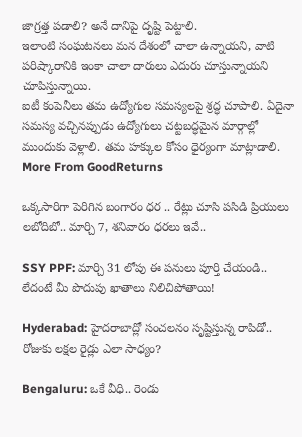జాగ్రత్త పడాలి? అనే దానిపై దృష్టి పెట్టాలి.
ఇలాంటి సంఘటనలు మన దేశంలో చాలా ఉన్నాయని, వాటి పరిష్కారానికి ఇంకా చాలా దారులు ఎదురు చూస్తున్నాయని చూపిస్తున్నాయి.
ఐటీ కంపెనీలు తమ ఉద్యోగుల సమస్యలపై శ్రద్ధ చూపాలి. ఏదైనా సమస్య వచ్చినప్పుడు ఉద్యోగులు చట్టబద్ధమైన మార్గాల్లో ముందుకు వెళ్లాలి. తమ హక్కుల కోసం ధైర్యంగా మాట్లాడాలి.
More From GoodReturns

ఒక్కసారిగా పెరిగిన బంగారం ధర .. రేట్లు చూసి పసిడి ప్రియులు లబోదిబో.. మార్చి 7, శనివారం ధరలు ఇవే..

SSY PPF: మార్చి 31 లోపు ఈ పనులు పూర్తి చేయండి.. లేదంటే మీ పొదుపు ఖాతాలు నిలిచిపోతాయి!

Hyderabad: హైదరాబాద్లో సంచలనం సృష్టిస్తున్న రాపిడో.. రోజుకు లక్షల రైడ్లు ఎలా సాధ్యం?

Bengaluru: ఒకే వీధి.. రెండు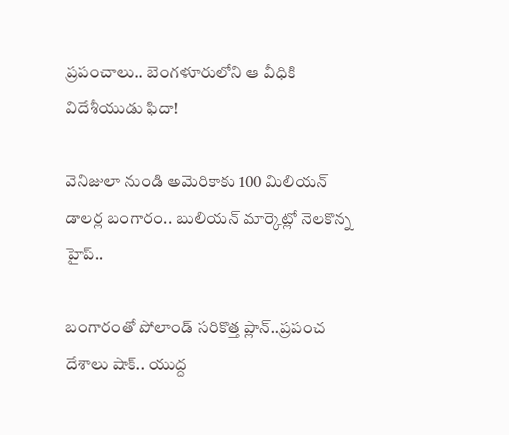ప్రపంచాలు.. బెంగళూరులోని ఆ వీధికి విదేశీయుడు ఫిదా!

వెనిజులా నుండి అమెరికాకు 100 మిలియన్ డాలర్ల బంగారం.. బులియన్ మార్కెట్లో నెలకొన్న హైప్..

బంగారంతో పోలాండ్ సరికొత్త ప్లాన్..ప్రపంచ దేశాలు షాక్.. యుద్ద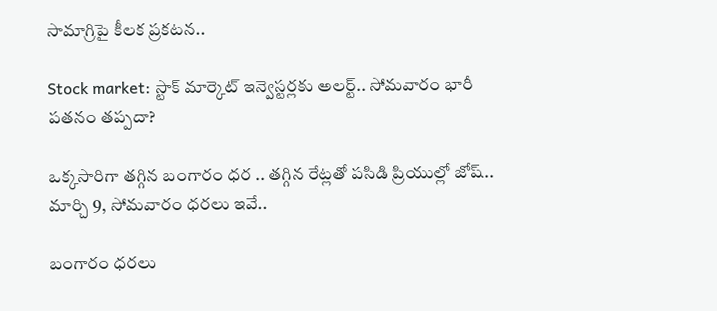సామాగ్రిపై కీలక ప్రకటన..

Stock market: స్టాక్ మార్కెట్ ఇన్వెస్టర్లకు అలర్ట్.. సోమవారం భారీ పతనం తప్పదా?

ఒక్కసారిగా తగ్గిన బంగారం ధర .. తగ్గిన రేట్లతో పసిడి ప్రియుల్లో జోష్.. మార్చి 9, సోమవారం ధరలు ఇవే..

బంగారం ధరలు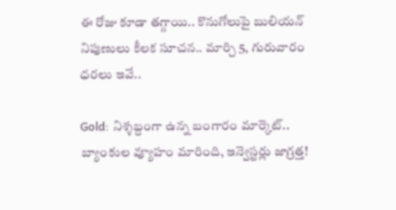ఈ రోజు కూడా తగ్గాయి.. కొనుగోలుపై బులియన్ నిపుణులు కీలక సూచన.. మార్చి 5, గురువారం ధరలు ఇవే..

Gold: నిశ్శబ్దంగా ఉన్న బంగారం మార్కెట్.. బ్యాంకుల వ్యూహం మారింది, ఇన్వెస్టర్లు జాగ్రత్త!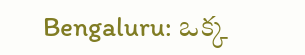Bengaluru: ఒక్క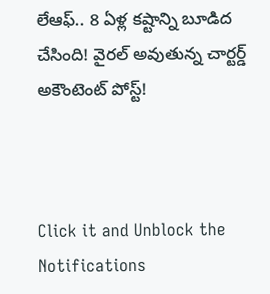లేఆఫ్.. 8 ఏళ్ల కష్టాన్ని బూడిద చేసింది! వైరల్ అవుతున్న చార్టర్డ్ అకౌంటెంట్ పోస్ట్!



Click it and Unblock the Notifications